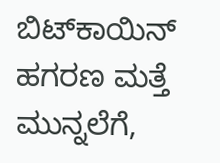ಬಿಟ್‌ಕಾಯಿನ್ ಹಗರಣ ಮತ್ತೆ ಮುನ್ನಲೆಗೆ,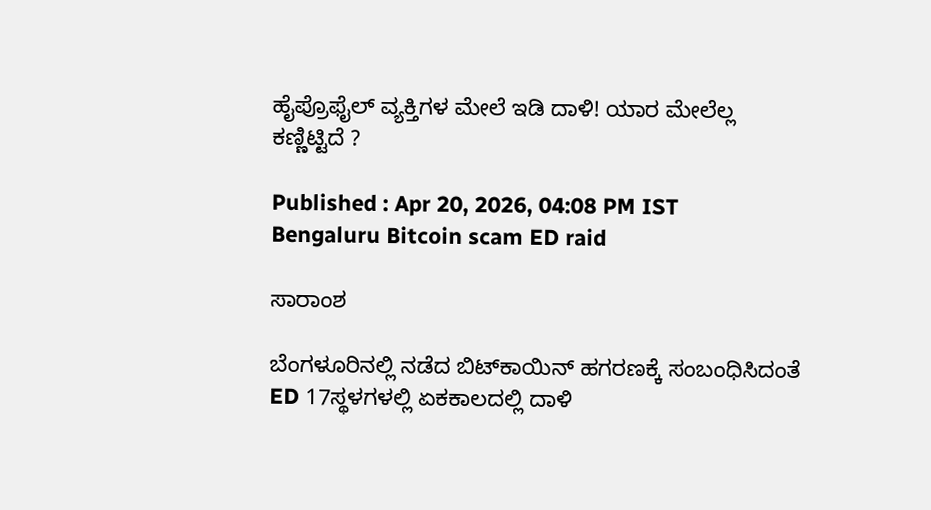ಹೈಪ್ರೊಫೈಲ್ ವ್ಯಕ್ತಿಗಳ ಮೇಲೆ ಇಡಿ ದಾಳಿ! ಯಾರ ಮೇಲೆಲ್ಲ ಕಣ್ಣಿಟ್ಟಿದೆ ?

Published : Apr 20, 2026, 04:08 PM IST
Bengaluru Bitcoin scam ED raid

ಸಾರಾಂಶ

ಬೆಂಗಳೂರಿನಲ್ಲಿ ನಡೆದ ಬಿಟ್‌ಕಾಯಿನ್ ಹಗರಣಕ್ಕೆ ಸಂಬಂಧಿಸಿದಂತೆ  ED 17ಸ್ಥಳಗಳಲ್ಲಿ ಏಕಕಾಲದಲ್ಲಿ ದಾಳಿ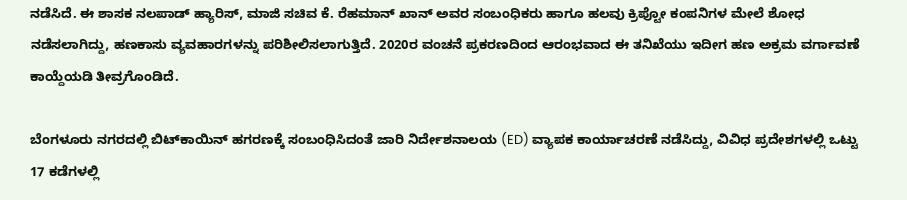ನಡೆಸಿದೆ. ಈ ಶಾಸಕ ನಲಪಾಡ್ ಹ್ಯಾರಿಸ್, ಮಾಜಿ ಸಚಿವ ಕೆ. ರೆಹಮಾನ್ ಖಾನ್ ಅವರ ಸಂಬಂಧಿಕರು ಹಾಗೂ ಹಲವು ಕ್ರಿಪ್ಟೋ ಕಂಪನಿಗಳ ಮೇಲೆ ಶೋಧ ನಡೆಸಲಾಗಿದ್ದು, ಹಣಕಾಸು ವ್ಯವಹಾರಗಳನ್ನು ಪರಿಶೀಲಿಸಲಾಗುತ್ತಿದೆ. 2020ರ ವಂಚನೆ ಪ್ರಕರಣದಿಂದ ಆರಂಭವಾದ ಈ ತನಿಖೆಯು ಇದೀಗ ಹಣ ಅಕ್ರಮ ವರ್ಗಾವಣೆ ಕಾಯ್ದೆಯಡಿ ತೀವ್ರಗೊಂಡಿದೆ.

ಬೆಂಗಳೂರು ನಗರದಲ್ಲಿ ಬಿಟ್‌ಕಾಯಿನ್ ಹಗರಣಕ್ಕೆ ಸಂಬಂಧಿಸಿದಂತೆ ಜಾರಿ ನಿರ್ದೇಶನಾಲಯ (ED) ವ್ಯಾಪಕ ಕಾರ್ಯಾಚರಣೆ ನಡೆಸಿದ್ದು, ವಿವಿಧ ಪ್ರದೇಶಗಳಲ್ಲಿ ಒಟ್ಟು 17 ಕಡೆಗಳಲ್ಲಿ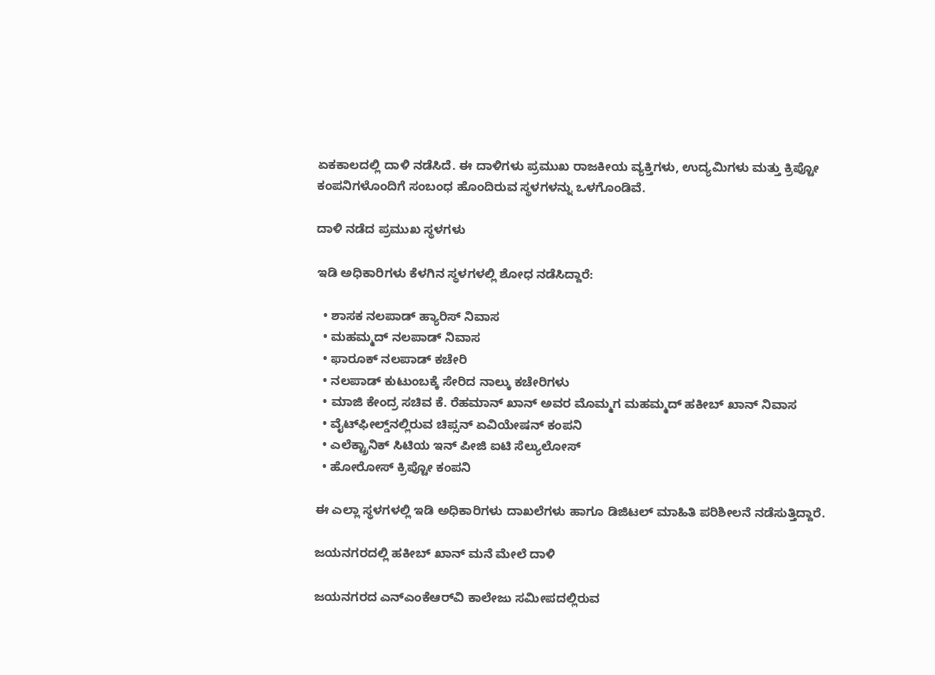ಏಕಕಾಲದಲ್ಲಿ ದಾಳಿ ನಡೆಸಿದೆ. ಈ ದಾಳಿಗಳು ಪ್ರಮುಖ ರಾಜಕೀಯ ವ್ಯಕ್ತಿಗಳು, ಉದ್ಯಮಿಗಳು ಮತ್ತು ಕ್ರಿಪ್ಟೋ ಕಂಪನಿಗಳೊಂದಿಗೆ ಸಂಬಂಧ ಹೊಂದಿರುವ ಸ್ಥಳಗಳನ್ನು ಒಳಗೊಂಡಿವೆ.

ದಾಳಿ ನಡೆದ ಪ್ರಮುಖ ಸ್ಥಳಗಳು

ಇಡಿ ಅಧಿಕಾರಿಗಳು ಕೆಳಗಿನ ಸ್ಥಳಗಳಲ್ಲಿ ಶೋಧ ನಡೆಸಿದ್ದಾರೆ:

  • ಶಾಸಕ ನಲಪಾಡ್ ಹ್ಯಾರಿಸ್ ನಿವಾಸ
  • ಮಹಮ್ಮದ್ ನಲಪಾಡ್ ನಿವಾಸ
  • ಫಾರೂಕ್ ನಲಪಾಡ್ ಕಚೇರಿ
  • ನಲಪಾಡ್ ಕುಟುಂಬಕ್ಕೆ ಸೇರಿದ ನಾಲ್ಕು ಕಚೇರಿಗಳು
  • ಮಾಜಿ ಕೇಂದ್ರ ಸಚಿವ ಕೆ. ರೆಹಮಾನ್ ಖಾನ್ ಅವರ ಮೊಮ್ಮಗ ಮಹಮ್ಮದ್ ಹಕೀಬ್ ಖಾನ್ ನಿವಾಸ
  • ವೈಟ್‌ಫೀಲ್ಡ್‌ನಲ್ಲಿರುವ ಚಿಪ್ಸನ್ ಏವಿಯೇಷನ್ ಕಂಪನಿ
  • ಎಲೆಕ್ಟ್ರಾನಿಕ್ ಸಿಟಿಯ ಇನ್ ಪೀಜಿ ಐಟಿ ಸೆಲ್ಯುಲೋಸ್
  • ಹೋರೋಸ್ ಕ್ರಿಪ್ಟೋ ಕಂಪನಿ

ಈ ಎಲ್ಲಾ ಸ್ಥಳಗಳಲ್ಲಿ ಇಡಿ ಅಧಿಕಾರಿಗಳು ದಾಖಲೆಗಳು ಹಾಗೂ ಡಿಜಿಟಲ್ ಮಾಹಿತಿ ಪರಿಶೀಲನೆ ನಡೆಸುತ್ತಿದ್ದಾರೆ.

ಜಯನಗರದಲ್ಲಿ ಹಕೀಬ್ ಖಾನ್ ಮನೆ ಮೇಲೆ ದಾಳಿ

ಜಯನಗರದ ಎನ್‌ಎಂಕೆಆರ್‌ವಿ ಕಾಲೇಜು ಸಮೀಪದಲ್ಲಿರುವ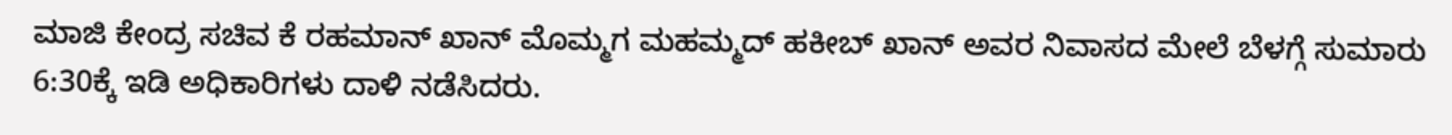ಮಾಜಿ ಕೇಂದ್ರ ಸಚಿವ ಕೆ ರಹಮಾನ್ ಖಾನ್ ಮೊಮ್ಮಗ ಮಹಮ್ಮದ್ ಹಕೀಬ್ ಖಾನ್ ಅವರ ನಿವಾಸದ ಮೇಲೆ ಬೆಳಗ್ಗೆ ಸುಮಾರು 6:30ಕ್ಕೆ ಇಡಿ ಅಧಿಕಾರಿಗಳು ದಾಳಿ ನಡೆಸಿದರು.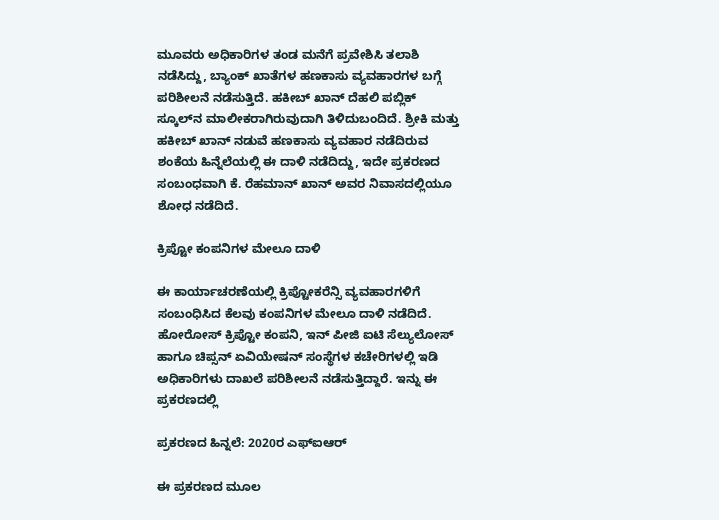ಮೂವರು ಅಧಿಕಾರಿಗಳ ತಂಡ ಮನೆಗೆ ಪ್ರವೇಶಿಸಿ ತಲಾಶಿ ನಡೆಸಿದ್ದು, ಬ್ಯಾಂಕ್ ಖಾತೆಗಳ ಹಣಕಾಸು ವ್ಯವಹಾರಗಳ ಬಗ್ಗೆ ಪರಿಶೀಲನೆ ನಡೆಸುತ್ತಿದೆ. ಹಕೀಬ್ ಖಾನ್ ದೆಹಲಿ ಪಬ್ಲಿಕ್ ಸ್ಕೂಲ್‌ನ ಮಾಲೀಕರಾಗಿರುವುದಾಗಿ ತಿಳಿದುಬಂದಿದೆ. ಶ್ರೀಕಿ ಮತ್ತು ಹಕೀಬ್ ಖಾನ್ ನಡುವೆ ಹಣಕಾಸು ವ್ಯವಹಾರ ನಡೆದಿರುವ ಶಂಕೆಯ ಹಿನ್ನೆಲೆಯಲ್ಲಿ ಈ ದಾಳಿ ನಡೆದಿದ್ದು, ಇದೇ ಪ್ರಕರಣದ ಸಂಬಂಧವಾಗಿ ಕೆ. ರೆಹಮಾನ್ ಖಾನ್ ಅವರ ನಿವಾಸದಲ್ಲಿಯೂ ಶೋಧ ನಡೆದಿದೆ.

ಕ್ರಿಪ್ಟೋ ಕಂಪನಿಗಳ ಮೇಲೂ ದಾಳಿ

ಈ ಕಾರ್ಯಾಚರಣೆಯಲ್ಲಿ ಕ್ರಿಪ್ಟೋಕರೆನ್ಸಿ ವ್ಯವಹಾರಗಳಿಗೆ ಸಂಬಂಧಿಸಿದ ಕೆಲವು ಕಂಪನಿಗಳ ಮೇಲೂ ದಾಳಿ ನಡೆದಿದೆ. ಹೋರೋಸ್ ಕ್ರಿಪ್ಟೋ ಕಂಪನಿ, ಇನ್ ಪೀಜಿ ಐಟಿ ಸೆಲ್ಯುಲೋಸ್ ಹಾಗೂ ಚಿಪ್ಸನ್ ಏವಿಯೇಷನ್ ಸಂಸ್ಥೆಗಳ ಕಚೇರಿಗಳಲ್ಲಿ ಇಡಿ ಅಧಿಕಾರಿಗಳು ದಾಖಲೆ ಪರಿಶೀಲನೆ ನಡೆಸುತ್ತಿದ್ದಾರೆ. ಇನ್ನು ಈ ಪ್ರಕರಣದಲ್ಲಿ

ಪ್ರಕರಣದ ಹಿನ್ನಲೆ: 2020ರ ಎಫ್‌ಐಆರ್

ಈ ಪ್ರಕರಣದ ಮೂಲ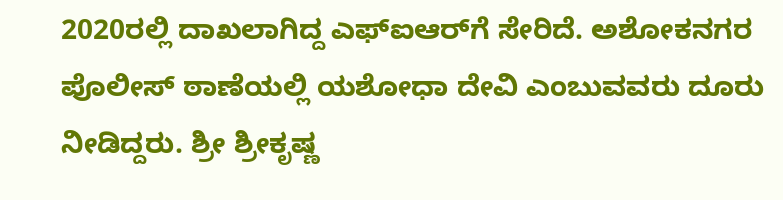2020ರಲ್ಲಿ ದಾಖಲಾಗಿದ್ದ ಎಫ್‌ಐಆರ್‌ಗೆ ಸೇರಿದೆ. ಅಶೋಕನಗರ ಪೊಲೀಸ್ ಠಾಣೆಯಲ್ಲಿ ಯಶೋಧಾ ದೇವಿ ಎಂಬುವವರು ದೂರು ನೀಡಿದ್ದರು. ಶ್ರೀ ಶ್ರೀಕೃಷ್ಣ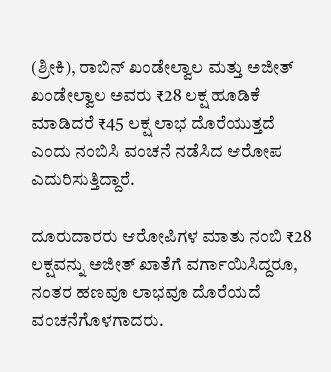(ಶ್ರೀಕಿ), ರಾಬಿನ್ ಖಂಡೇಲ್ವಾಲ ಮತ್ತು ಅಜೀತ್ ಖಂಡೇಲ್ವಾಲ ಅವರು ₹28 ಲಕ್ಷ ಹೂಡಿಕೆ ಮಾಡಿದರೆ ₹45 ಲಕ್ಷ ಲಾಭ ದೊರೆಯುತ್ತದೆ ಎಂದು ನಂಬಿಸಿ ವಂಚನೆ ನಡೆಸಿದ ಆರೋಪ ಎದುರಿಸುತ್ತಿದ್ದಾರೆ.

ದೂರುದಾರರು ಆರೋಪಿಗಳ ಮಾತು ನಂಬಿ ₹28 ಲಕ್ಷವನ್ನು ಅಜೀತ್ ಖಾತೆಗೆ ವರ್ಗಾಯಿಸಿದ್ದರೂ, ನಂತರ ಹಣವೂ ಲಾಭವೂ ದೊರೆಯದೆ ವಂಚನೆಗೊಳಗಾದರು.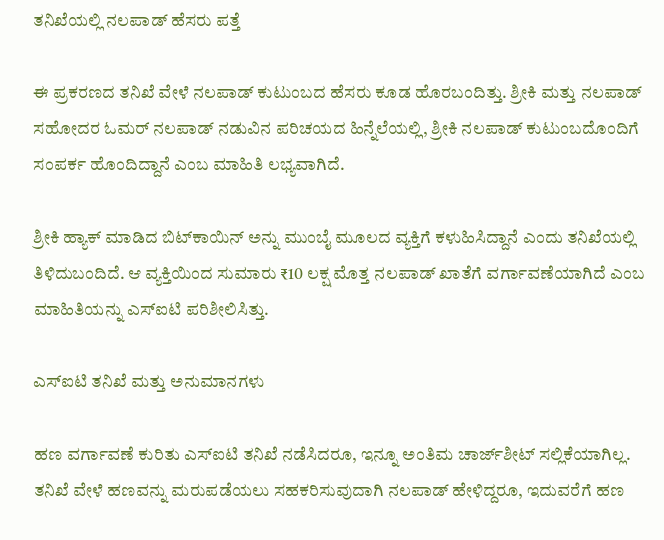ತನಿಖೆಯಲ್ಲಿ ನಲಪಾಡ್ ಹೆಸರು ಪತ್ತೆ

ಈ ಪ್ರಕರಣದ ತನಿಖೆ ವೇಳೆ ನಲಪಾಡ್ ಕುಟುಂಬದ ಹೆಸರು ಕೂಡ ಹೊರಬಂದಿತ್ತು. ಶ್ರೀಕಿ ಮತ್ತು ನಲಪಾಡ್ ಸಹೋದರ ಓಮರ್ ನಲಪಾಡ್ ನಡುವಿನ ಪರಿಚಯದ ಹಿನ್ನೆಲೆಯಲ್ಲಿ, ಶ್ರೀಕಿ ನಲಪಾಡ್ ಕುಟುಂಬದೊಂದಿಗೆ ಸಂಪರ್ಕ ಹೊಂದಿದ್ದಾನೆ ಎಂಬ ಮಾಹಿತಿ ಲಭ್ಯವಾಗಿದೆ.

ಶ್ರೀಕಿ ಹ್ಯಾಕ್ ಮಾಡಿದ ಬಿಟ್‌ಕಾಯಿನ್ ಅನ್ನು ಮುಂಬೈ ಮೂಲದ ವ್ಯಕ್ತಿಗೆ ಕಳುಹಿಸಿದ್ದಾನೆ ಎಂದು ತನಿಖೆಯಲ್ಲಿ ತಿಳಿದುಬಂದಿದೆ. ಆ ವ್ಯಕ್ತಿಯಿಂದ ಸುಮಾರು ₹10 ಲಕ್ಷ ಮೊತ್ತ ನಲಪಾಡ್ ಖಾತೆಗೆ ವರ್ಗಾವಣೆಯಾಗಿದೆ ಎಂಬ ಮಾಹಿತಿಯನ್ನು ಎಸ್‌ಐಟಿ ಪರಿಶೀಲಿಸಿತ್ತು.

ಎಸ್‌ಐಟಿ ತನಿಖೆ ಮತ್ತು ಅನುಮಾನಗಳು

ಹಣ ವರ್ಗಾವಣೆ ಕುರಿತು ಎಸ್‌ಐಟಿ ತನಿಖೆ ನಡೆಸಿದರೂ, ಇನ್ನೂ ಅಂತಿಮ ಚಾರ್ಜ್‌ಶೀಟ್ ಸಲ್ಲಿಕೆಯಾಗಿಲ್ಲ. ತನಿಖೆ ವೇಳೆ ಹಣವನ್ನು ಮರುಪಡೆಯಲು ಸಹಕರಿಸುವುದಾಗಿ ನಲಪಾಡ್ ಹೇಳಿದ್ದರೂ, ಇದುವರೆಗೆ ಹಣ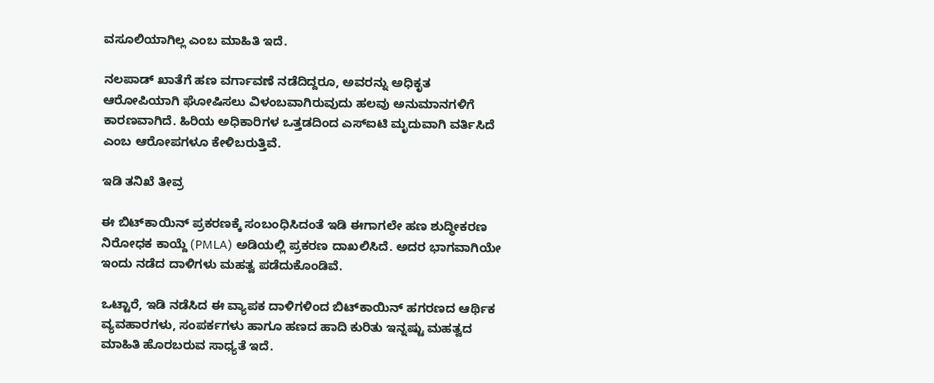ವಸೂಲಿಯಾಗಿಲ್ಲ ಎಂಬ ಮಾಹಿತಿ ಇದೆ.

ನಲಪಾಡ್ ಖಾತೆಗೆ ಹಣ ವರ್ಗಾವಣೆ ನಡೆದಿದ್ದರೂ, ಅವರನ್ನು ಅಧಿಕೃತ ಆರೋಪಿಯಾಗಿ ಘೋಷಿಸಲು ವಿಳಂಬವಾಗಿರುವುದು ಹಲವು ಅನುಮಾನಗಳಿಗೆ ಕಾರಣವಾಗಿದೆ. ಹಿರಿಯ ಅಧಿಕಾರಿಗಳ ಒತ್ತಡದಿಂದ ಎಸ್‌ಐಟಿ ಮೃದುವಾಗಿ ವರ್ತಿಸಿದೆ ಎಂಬ ಆರೋಪಗಳೂ ಕೇಳಿಬರುತ್ತಿವೆ.

ಇಡಿ ತನಿಖೆ ತೀವ್ರ

ಈ ಬಿಟ್‌ಕಾಯಿನ್ ಪ್ರಕರಣಕ್ಕೆ ಸಂಬಂಧಿಸಿದಂತೆ ಇಡಿ ಈಗಾಗಲೇ ಹಣ ಶುದ್ಧೀಕರಣ ನಿರೋಧಕ ಕಾಯ್ದೆ (PMLA) ಅಡಿಯಲ್ಲಿ ಪ್ರಕರಣ ದಾಖಲಿಸಿದೆ. ಅದರ ಭಾಗವಾಗಿಯೇ ಇಂದು ನಡೆದ ದಾಳಿಗಳು ಮಹತ್ವ ಪಡೆದುಕೊಂಡಿವೆ.

ಒಟ್ಟಾರೆ, ಇಡಿ ನಡೆಸಿದ ಈ ವ್ಯಾಪಕ ದಾಳಿಗಳಿಂದ ಬಿಟ್‌ಕಾಯಿನ್ ಹಗರಣದ ಆರ್ಥಿಕ ವ್ಯವಹಾರಗಳು, ಸಂಪರ್ಕಗಳು ಹಾಗೂ ಹಣದ ಹಾದಿ ಕುರಿತು ಇನ್ನಷ್ಟು ಮಹತ್ವದ ಮಾಹಿತಿ ಹೊರಬರುವ ಸಾಧ್ಯತೆ ಇದೆ.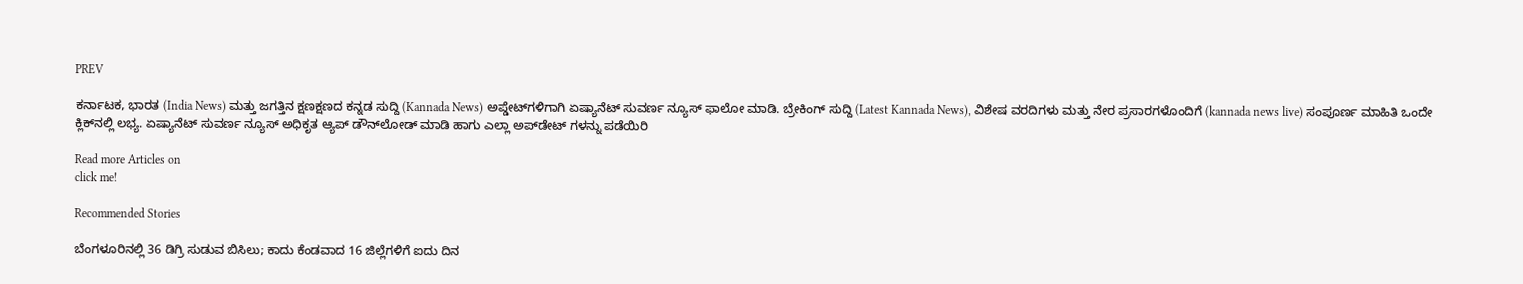PREV

ಕರ್ನಾಟಕ, ಭಾರತ (India News) ಮತ್ತು ಜಗತ್ತಿನ ಕ್ಷಣಕ್ಷಣದ ಕನ್ನಡ ಸುದ್ದಿ (Kannada News) ಅಪ್ಡೇಟ್‌ಗಳಿಗಾಗಿ ಏಷ್ಯಾನೆಟ್ ಸುವರ್ಣ ನ್ಯೂಸ್‌ ಫಾಲೋ ಮಾಡಿ. ಬ್ರೇಕಿಂಗ್ ಸುದ್ದಿ (Latest Kannada News), ವಿಶೇಷ ವರದಿಗಳು ಮತ್ತು ನೇರ ಪ್ರಸಾರಗಳೊಂದಿಗೆ (kannada news live) ಸಂಪೂರ್ಣ ಮಾಹಿತಿ ಒಂದೇ ಕ್ಲಿಕ್‌ನಲ್ಲಿ ಲಭ್ಯ. ಏಷ್ಯಾನೆಟ್ ಸುವರ್ಣ ನ್ಯೂಸ್ ಅಧಿಕೃತ ಆ್ಯಪ್ ಡೌನ್‌ಲೋಡ್ ಮಾಡಿ ಹಾಗು ಎಲ್ಲಾ ಅಪ್‌ಡೇಟ್ ಗಳನ್ನು ಪಡೆಯಿರಿ

Read more Articles on
click me!

Recommended Stories

ಬೆಂಗಳೂರಿನಲ್ಲಿ 36 ಡಿಗ್ರಿ ಸುಡುವ ಬಿಸಿಲು; ಕಾದು ಕೆಂಡವಾದ 16 ಜಿಲ್ಲೆಗಳಿಗೆ ಐದು ದಿನ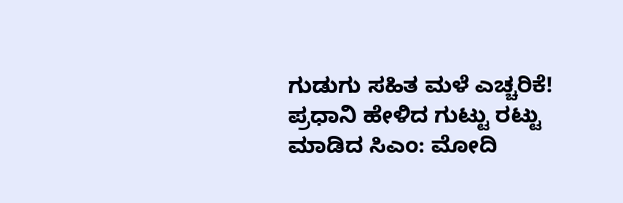ಗುಡುಗು ಸಹಿತ ಮಳೆ ಎಚ್ಚರಿಕೆ!
ಪ್ರಧಾನಿ ಹೇಳಿದ ಗುಟ್ಟು ರಟ್ಟು ಮಾಡಿದ ಸಿಎಂ: ಮೋದಿ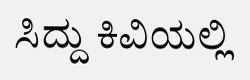ಸಿದ್ದು ಕಿವಿಯಲ್ಲಿ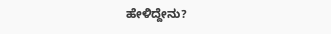ಹೇಳಿದ್ದೇನು?